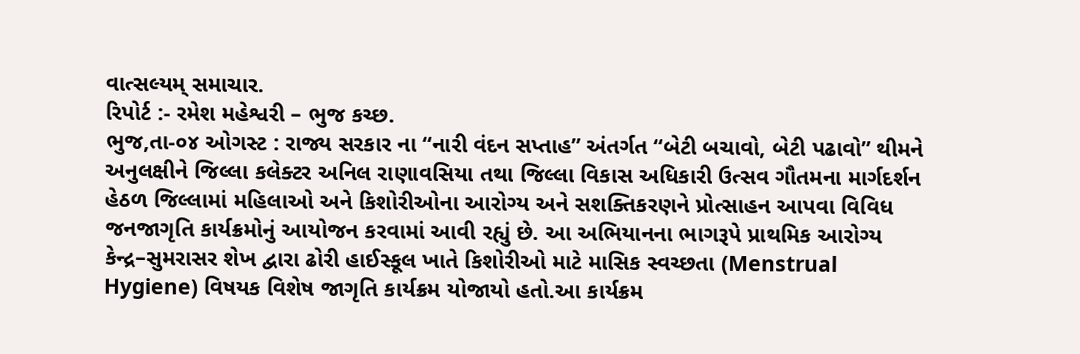વાત્સલ્યમ્ સમાચાર.
રિપોર્ટ :- રમેશ મહેશ્વરી – ભુજ કચ્છ.
ભુજ,તા-૦૪ ઓગસ્ટ : રાજ્ય સરકાર ના “નારી વંદન સપ્તાહ” અંતર્ગત “બેટી બચાવો, બેટી પઢાવો” થીમને અનુલક્ષીને જિલ્લા કલેક્ટર અનિલ રાણાવસિયા તથા જિલ્લા વિકાસ અધિકારી ઉત્સવ ગૌતમના માર્ગદર્શન હેઠળ જિલ્લામાં મહિલાઓ અને કિશોરીઓના આરોગ્ય અને સશક્તિકરણને પ્રોત્સાહન આપવા વિવિધ જનજાગૃતિ કાર્યક્રમોનું આયોજન કરવામાં આવી રહ્યું છે. આ અભિયાનના ભાગરૂપે પ્રાથમિક આરોગ્ય કેન્દ્ર–સુમરાસર શેખ દ્વારા ઢોરી હાઈસ્કૂલ ખાતે કિશોરીઓ માટે માસિક સ્વચ્છતા (Menstrual Hygiene) વિષયક વિશેષ જાગૃતિ કાર્યક્રમ યોજાયો હતો.આ કાર્યક્રમ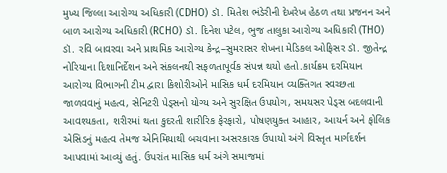મુખ્ય જિલ્લા આરોગ્ય અધિકારી (CDHO) ડૉ. મિતેશ ભંડેરીની દેખરેખ હેઠળ તથા પ્રજનન અને બાળ આરોગ્ય અધિકારી (RCHO) ડૉ. દિનેશ પટેલ, ભુજ તાલુકા આરોગ્ય અધિકારી (THO) ડૉ. રવિ બાવરવા અને પ્રાથમિક આરોગ્ય કેન્દ્ર–સુમરાસર શેખના મેડિકલ ઓફિસર ડૉ. જીતેન્દ્ર નોરિયાના દિશાનિર્દેશન અને સંકલનથી સફળતાપૂર્વક સંપન્ન થયો હતો.કાર્યક્રમ દરમિયાન આરોગ્ય વિભાગની ટીમ દ્વારા કિશોરીઓને માસિક ધર્મ દરમિયાન વ્યક્તિગત સ્વચ્છતા જાળવવાનું મહત્વ, સેનિટરી પેડ્સનો યોગ્ય અને સુરક્ષિત ઉપયોગ, સમયસર પેડ્સ બદલવાની આવશ્યકતા, શરીરમાં થતા કુદરતી શારીરિક ફેરફારો, પોષણયુક્ત આહાર, આયર્ન અને ફોલિક એસિડનું મહત્વ તેમજ એનિમિયાથી બચવાના અસરકારક ઉપાયો અંગે વિસ્તૃત માર્ગદર્શન આપવામાં આવ્યું હતું. ઉપરાંત માસિક ધર્મ અંગે સમાજમાં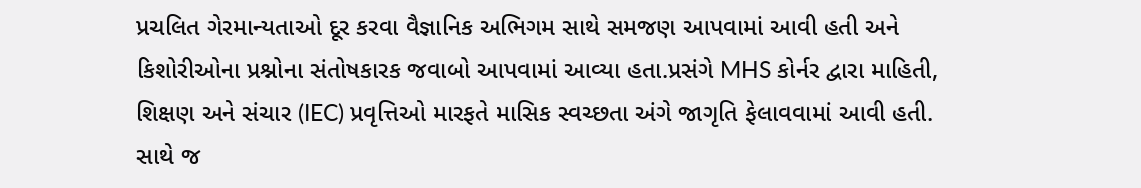પ્રચલિત ગેરમાન્યતાઓ દૂર કરવા વૈજ્ઞાનિક અભિગમ સાથે સમજણ આપવામાં આવી હતી અને કિશોરીઓના પ્રશ્નોના સંતોષકારક જવાબો આપવામાં આવ્યા હતા.પ્રસંગે MHS કોર્નર દ્વારા માહિતી, શિક્ષણ અને સંચાર (IEC) પ્રવૃત્તિઓ મારફતે માસિક સ્વચ્છતા અંગે જાગૃતિ ફેલાવવામાં આવી હતી. સાથે જ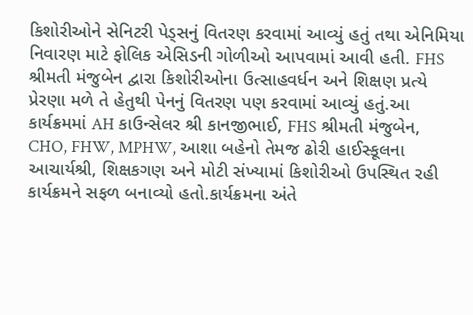કિશોરીઓને સેનિટરી પેડ્સનું વિતરણ કરવામાં આવ્યું હતું તથા એનિમિયા નિવારણ માટે ફોલિક એસિડની ગોળીઓ આપવામાં આવી હતી. FHS શ્રીમતી મંજુબેન દ્વારા કિશોરીઓના ઉત્સાહવર્ધન અને શિક્ષણ પ્રત્યે પ્રેરણા મળે તે હેતુથી પેનનું વિતરણ પણ કરવામાં આવ્યું હતું.આ કાર્યક્રમમાં AH કાઉન્સેલર શ્રી કાનજીભાઈ, FHS શ્રીમતી મંજુબેન, CHO, FHW, MPHW, આશા બહેનો તેમજ ઢોરી હાઈસ્કૂલના આચાર્યશ્રી, શિક્ષકગણ અને મોટી સંખ્યામાં કિશોરીઓ ઉપસ્થિત રહી કાર્યક્રમને સફળ બનાવ્યો હતો.કાર્યક્રમના અંતે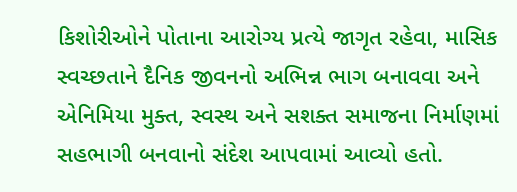કિશોરીઓને પોતાના આરોગ્ય પ્રત્યે જાગૃત રહેવા, માસિક સ્વચ્છતાને દૈનિક જીવનનો અભિન્ન ભાગ બનાવવા અને એનિમિયા મુક્ત, સ્વસ્થ અને સશક્ત સમાજના નિર્માણમાં સહભાગી બનવાનો સંદેશ આપવામાં આવ્યો હતો.